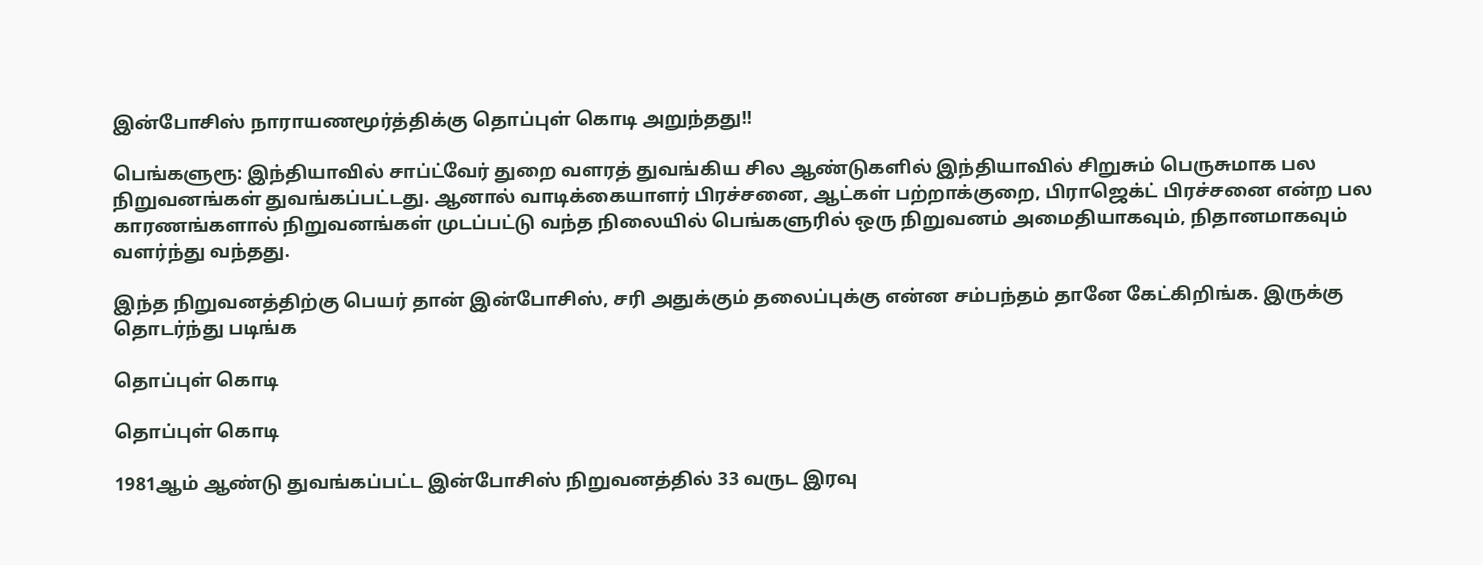இன்போசிஸ் நாராயணமூர்த்திக்கு தொப்புள் கொடி அறுந்தது!!

பெங்களுரூ: இந்தியாவில் சாப்ட்வேர் துறை வளரத் துவங்கிய சில ஆண்டுகளில் இந்தியாவில் சிறுசும் பெருசுமாக பல நிறுவனங்கள் துவங்கப்பட்டது. ஆனால் வாடிக்கையாளர் பிரச்சனை, ஆட்கள் பற்றாக்குறை, பிராஜெக்ட் பிரச்சனை என்ற பல காரணங்களால் நிறுவனங்கள் முடப்பட்டு வந்த நிலையில் பெங்களுரில் ஒரு நிறுவனம் அமைதியாகவும், நிதானமாகவும் வளர்ந்து வந்தது.

இந்த நிறுவனத்திற்கு பெயர் தான் இன்போசிஸ், சரி அதுக்கும் தலைப்புக்கு என்ன சம்பந்தம் தானே கேட்கிறிங்க. இருக்கு தொடர்ந்து படிங்க

தொப்புள் கொடி

தொப்புள் கொடி

1981ஆம் ஆண்டு துவங்கப்பட்ட இன்போசிஸ் நிறுவனத்தில் 33 வருட இரவு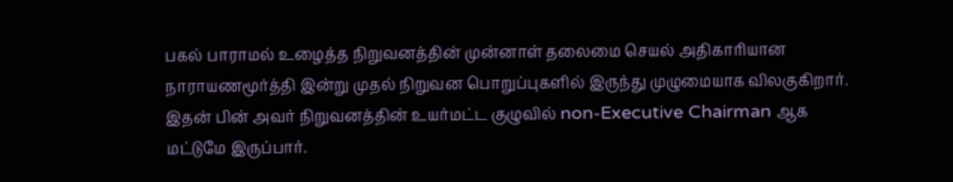பகல் பாராமல் உழைத்த நிறுவனத்தின் முன்னாள் தலைமை செயல் அதிகாரியான நாராயணமூர்த்தி இன்று முதல் நிறுவன பொறுப்புகளில் இருந்து முழுமையாக விலகுகிறார். இதன் பின் அவர் நிறுவனத்தின் உயர்மட்ட குழுவில் non-Executive Chairman ஆக மட்டுமே இருப்பார்.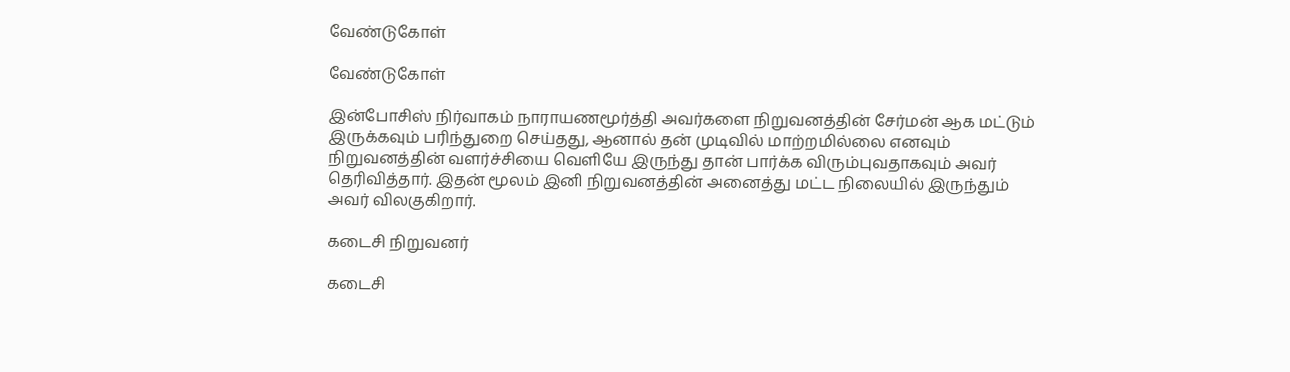வேண்டுகோள்

வேண்டுகோள்

இன்போசிஸ் நிர்வாகம் நாராயணமூர்த்தி அவர்களை நிறுவனத்தின் சேர்மன் ஆக மட்டும் இருக்கவும் பரிந்துறை செய்தது, ஆனால் தன் முடிவில் மாற்றமில்லை எனவும் நிறுவனத்தின் வளர்ச்சியை வெளியே இருந்து தான் பார்க்க விரும்புவதாகவும் அவர் தெரிவித்தார். இதன் மூலம் இனி நிறுவனத்தின் அனைத்து மட்ட நிலையில் இருந்தும் அவர் விலகுகிறார்.

கடைசி நிறுவனர்

கடைசி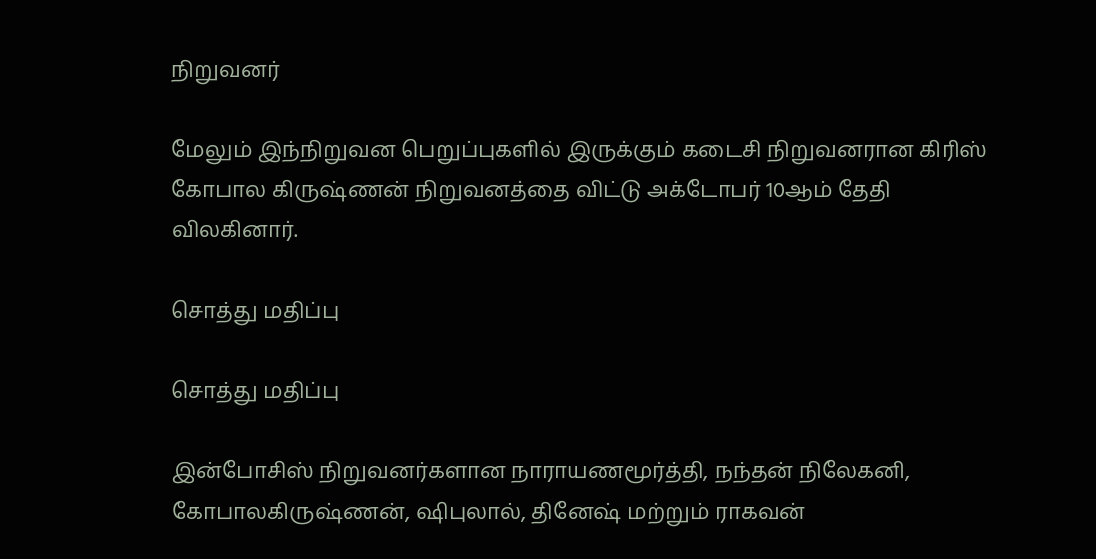நிறுவனர்

மேலும் இந்நிறுவன பெறுப்புகளில் இருக்கும் கடைசி நிறுவனரான கிரிஸ் கோபால கிருஷ்ணன் நிறுவனத்தை விட்டு அக்டோபர் 10ஆம் தேதி விலகினார்.

சொத்து மதிப்பு

சொத்து மதிப்பு

இன்போசிஸ் நிறுவனர்களான நாராயணமூர்த்தி, நந்தன் நிலேகனி, கோபாலகிருஷ்ணன், ஷிபுலால், தினேஷ் மற்றும் ராகவன்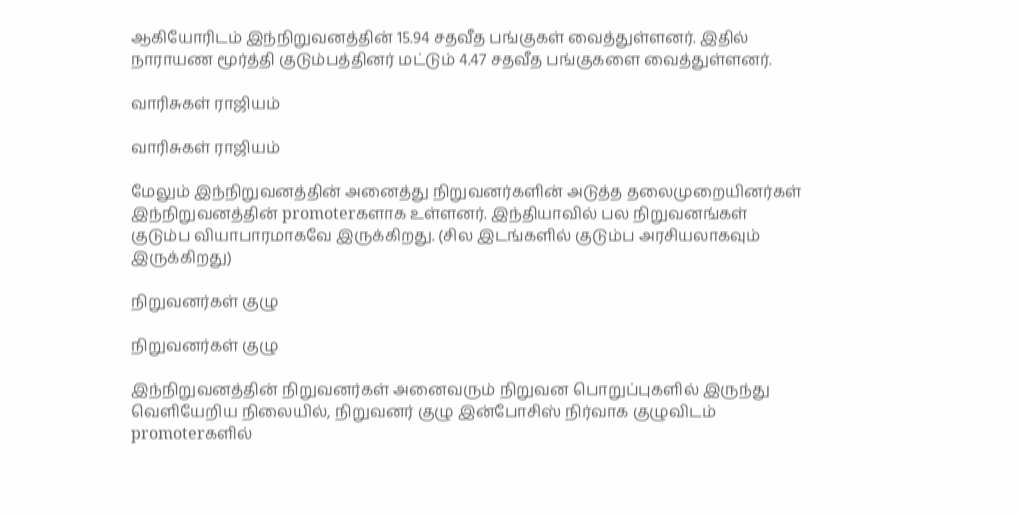ஆகியோரிடம் இந்நிறுவனத்தின் 15.94 சதவீத பங்குகள் வைத்துள்ளனர். இதில் நாராயண மூர்த்தி குடும்பத்தினர் மட்டும் 4.47 சதவீத பங்குகளை வைத்துள்ளனர்.

வாரிசுகள் ராஜியம்

வாரிசுகள் ராஜியம்

மேலும் இந்நிறுவனத்தின் அனைத்து நிறுவனர்களின் அடுத்த தலைமுறையினர்கள் இந்நிறுவனத்தின் promoterகளாக உள்ளனர். இந்தியாவில் பல நிறுவனங்கள் குடும்ப வியாபாரமாகவே இருக்கிறது. (சில இடங்களில் குடும்ப அரசியலாகவும் இருக்கிறது)

நிறுவனர்கள் குழு

நிறுவனர்கள் குழு

இந்நிறுவனத்தின் நிறுவனர்கள் அனைவரும் நிறுவன பொறுப்புகளில் இருந்து வெளியேறிய நிலையில், நிறுவனர் குழு இன்போசிஸ் நிர்வாக குழுவிடம் promoterகளில்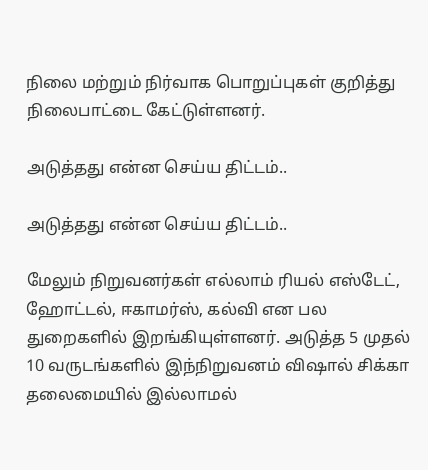நிலை மற்றும் நிர்வாக பொறுப்புகள் குறித்து நிலைபாட்டை கேட்டுள்ளனர்.

அடுத்தது என்ன செய்ய திட்டம்..

அடுத்தது என்ன செய்ய திட்டம்..

மேலும் நிறுவனர்கள் எல்லாம் ரியல் எஸ்டேட், ஹோட்டல், ஈகாமர்ஸ், கல்வி என பல துறைகளில் இறங்கியுள்ளனர். அடுத்த 5 முதல் 10 வருடங்களில் இந்நிறுவனம் விஷால் சிக்கா தலைமையில் இல்லாமல்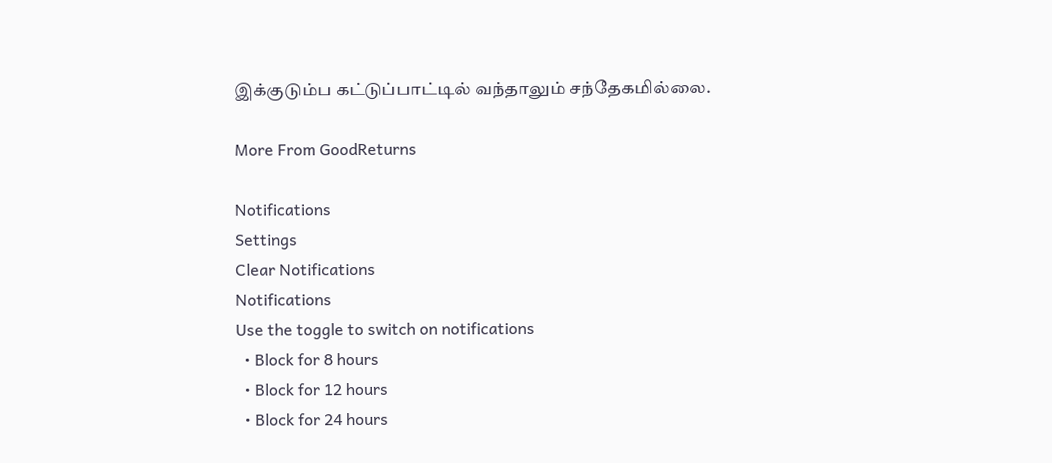இக்குடும்ப கட்டுப்பாட்டில் வந்தாலும் சந்தேகமில்லை.

More From GoodReturns

Notifications
Settings
Clear Notifications
Notifications
Use the toggle to switch on notifications
  • Block for 8 hours
  • Block for 12 hours
  • Block for 24 hours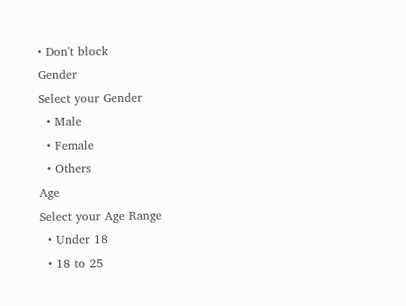• Don't block
Gender
Select your Gender
  • Male
  • Female
  • Others
Age
Select your Age Range
  • Under 18
  • 18 to 25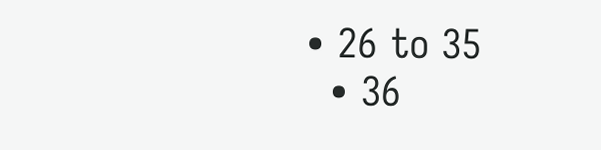• 26 to 35
  • 36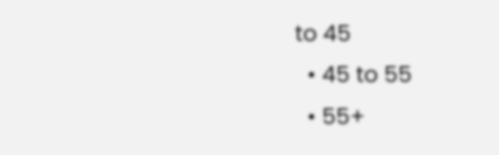to 45
  • 45 to 55
  • 55+